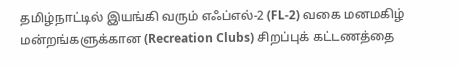தமிழ்நாட்டில் இயங்கி வரும் எஃப்எல்-2 (FL-2) வகை மனமகிழ் மன்றங்களுக்கான (Recreation Clubs) சிறப்புக் கட்டணத்தை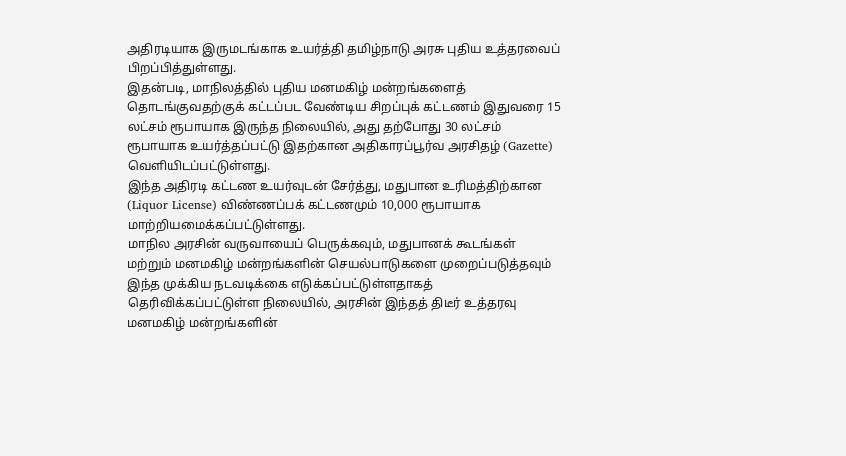அதிரடியாக இருமடங்காக உயர்த்தி தமிழ்நாடு அரசு புதிய உத்தரவைப் பிறப்பித்துள்ளது.
இதன்படி, மாநிலத்தில் புதிய மனமகிழ் மன்றங்களைத் தொடங்குவதற்குக் கட்டப்பட வேண்டிய சிறப்புக் கட்டணம் இதுவரை 15 லட்சம் ரூபாயாக இருந்த நிலையில், அது தற்போது 30 லட்சம் ரூபாயாக உயர்த்தப்பட்டு இதற்கான அதிகாரப்பூர்வ அரசிதழ் (Gazette) வெளியிடப்பட்டுள்ளது.
இந்த அதிரடி கட்டண உயர்வுடன் சேர்த்து, மதுபான உரிமத்திற்கான (Liquor License) விண்ணப்பக் கட்டணமும் 10,000 ரூபாயாக மாற்றியமைக்கப்பட்டுள்ளது.
மாநில அரசின் வருவாயைப் பெருக்கவும், மதுபானக் கூடங்கள் மற்றும் மனமகிழ் மன்றங்களின் செயல்பாடுகளை முறைப்படுத்தவும் இந்த முக்கிய நடவடிக்கை எடுக்கப்பட்டுள்ளதாகத் தெரிவிக்கப்பட்டுள்ள நிலையில், அரசின் இந்தத் திடீர் உத்தரவு மனமகிழ் மன்றங்களின்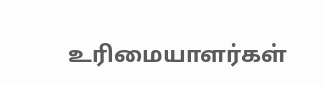உரிமையாளர்கள்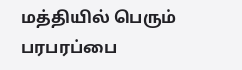மத்தியில் பெரும் பரபரப்பை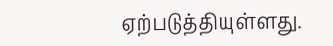ஏற்படுத்தியுள்ளது.